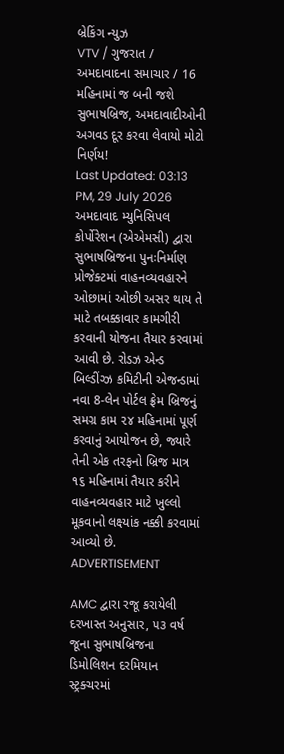બ્રેકિંગ ન્યુઝ
VTV / ગુજરાત / અમદાવાદના સમાચાર / 16 મહિનામાં જ બની જશે સુભાષબ્રિજ, અમદાવાદીઓની અગવડ દૂર કરવા લેવાયો મોટો નિર્ણય!
Last Updated: 03:13 PM, 29 July 2026
અમદાવાદ મ્યુનિસિપલ કોર્પોરેશન (એએમસી) દ્વારા સુભાષબ્રિજના પુનઃનિર્માણ પ્રોજેક્ટમાં વાહનવ્યવહારને ઓછામાં ઓછી અસર થાય તે માટે તબક્કાવાર કામગીરી કરવાની યોજના તૈયાર કરવામાં આવી છે. રોડઝ એન્ડ બિલ્ડીંગ્ઝ કમિટીની એજન્ડામાં નવા 8-લેન પોર્ટલ ફ્રેમ બ્રિજનું સમગ્ર કામ ૨૪ મહિનામાં પૂર્ણ કરવાનું આયોજન છે, જ્યારે તેની એક તરફનો બ્રિજ માત્ર ૧૬ મહિનામાં તૈયાર કરીને વાહનવ્યવહાર માટે ખુલ્લો મૂકવાનો લક્ષ્યાંક નક્કી કરવામાં આવ્યો છે.
ADVERTISEMENT

AMC દ્વારા રજૂ કરાયેલી દરખાસ્ત અનુસાર, ૫૩ વર્ષ જૂના સુભાષબ્રિજના ડિમોલિશન દરમિયાન સ્ટ્રક્ચરમાં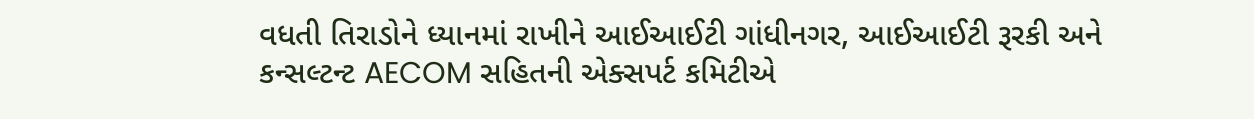વધતી તિરાડોને ધ્યાનમાં રાખીને આઈઆઈટી ગાંધીનગર, આઈઆઈટી રૂરકી અને કન્સલ્ટન્ટ AECOM સહિતની એક્સપર્ટ કમિટીએ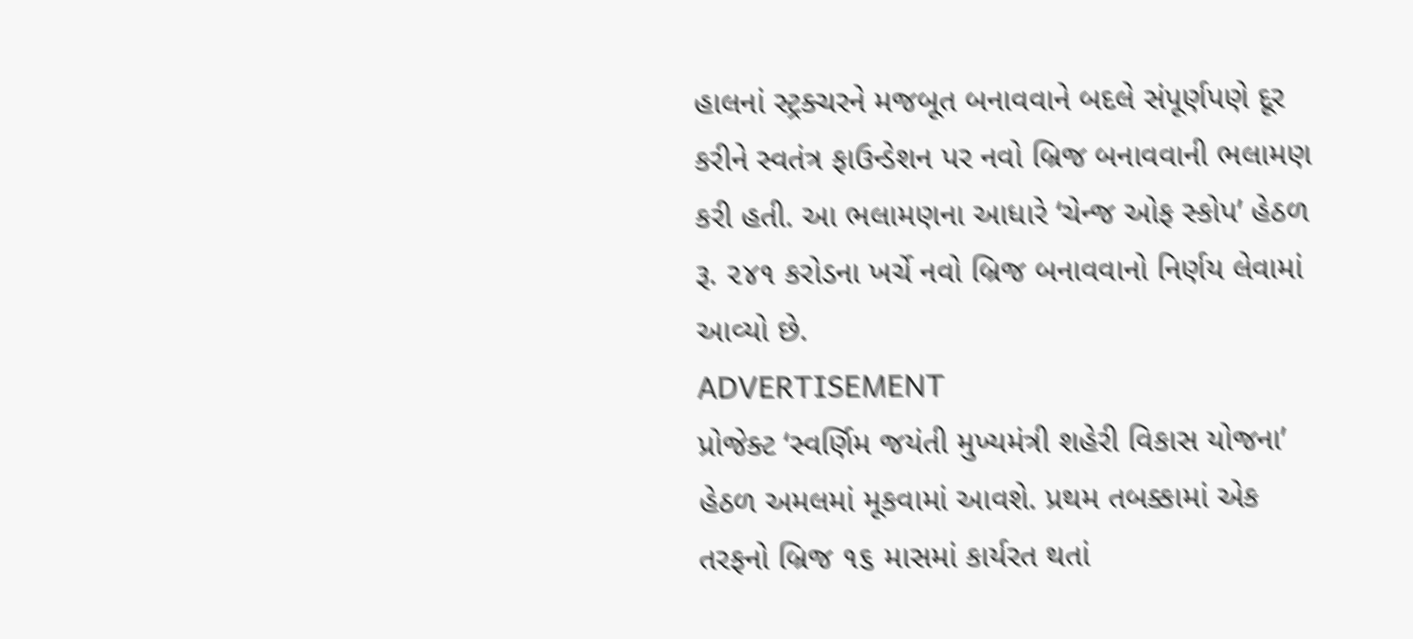હાલનાં સ્ટ્રક્ચરને મજબૂત બનાવવાને બદલે સંપૂર્ણપણે દૂર કરીને સ્વતંત્ર ફાઉન્ડેશન પર નવો બ્રિજ બનાવવાની ભલામણ કરી હતી. આ ભલામણના આધારે ‘ચેન્જ ઓફ સ્કોપ’ હેઠળ રૂ. ૨૪૧ કરોડના ખર્ચે નવો બ્રિજ બનાવવાનો નિર્ણય લેવામાં આવ્યો છે.
ADVERTISEMENT
પ્રોજેક્ટ ‘સ્વર્ણિમ જયંતી મુખ્યમંત્રી શહેરી વિકાસ યોજના’ હેઠળ અમલમાં મૂકવામાં આવશે. પ્રથમ તબક્કામાં એક તરફનો બ્રિજ ૧૬ માસમાં કાર્યરત થતાં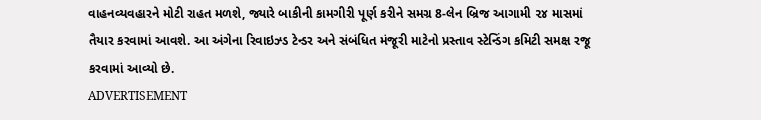વાહનવ્યવહારને મોટી રાહત મળશે, જ્યારે બાકીની કામગીરી પૂર્ણ કરીને સમગ્ર 8-લેન બ્રિજ આગામી ૨૪ માસમાં તૈયાર કરવામાં આવશે. આ અંગેના રિવાઇઝ્ડ ટેન્ડર અને સંબંધિત મંજૂરી માટેનો પ્રસ્તાવ સ્ટેન્ડિંગ કમિટી સમક્ષ રજૂ કરવામાં આવ્યો છે.
ADVERTISEMENT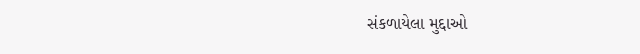સંકળાયેલા મુદ્દાઓ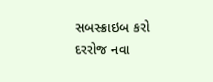સબસ્ક્રાઇબ કરો
દરરોજ નવા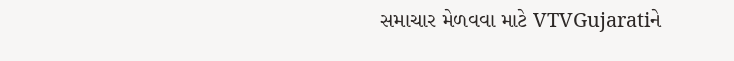સમાચાર મેળવવા માટે VTVGujaratiને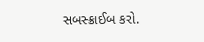સબસ્ક્રાઈબ કરો.